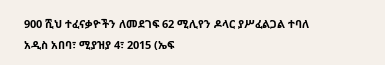900 ሺህ ተፈናቃዮችን ለመደገፍ 62 ሚሊየን ዶላር ያሥፈልጋል ተባለ
አዲስ አበባ፣ ሚያዝያ 4፣ 2015 (ኤፍ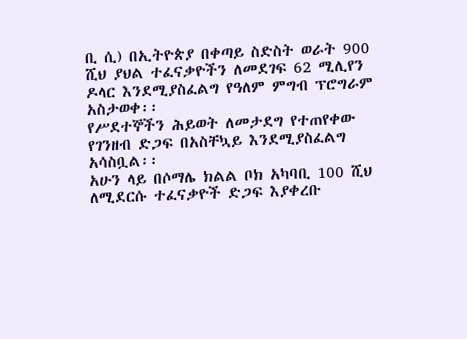ቢ ሲ) በኢትዮጵያ በቀጣይ ስድስት ወራት 900 ሺህ ያህል ተፈናቃዮችን ለመደገፍ 62 ሚሊየን ዶላር እንደሚያስፈልግ የዓለም ምግብ ፕሮግራም አስታወቀ፡፡
የሥደተኞችን ሕይወት ለመታደግ የተጠየቀው የገንዘብ ድጋፍ በአስቸኳይ እንደሚያስፈልግ አሳስቧል፡፡
አሁን ላይ በሶማሌ ክልል ቦክ አካባቢ 100 ሺህ ለሚደርሱ ተፈናቃዮች ድጋፍ እያቀረቡ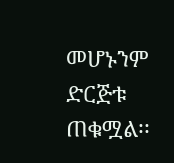መሆኑንም ድርጅቱ ጠቁሟል፡፡